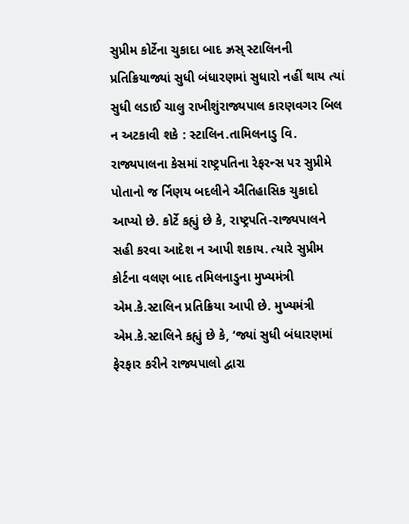સુપ્રીમ કોર્ટેના ચુકાદા બાદ ઝ્રસ્ સ્ટાલિનની પ્રતિક્રિયાજ્યાં સુધી બંધારણમાં સુધારો નહીં થાય ત્યાં સુધી લડાઈ ચાલુ રાખીશુંરાજ્યપાલ કારણવગર બિલ ન અટકાવી શકે : સ્ટાલિન.તામિલનાડુ વિ. રાજ્યપાલના કેસમાં રાષ્ટ્રપતિના રેફરન્સ પર સુપ્રીમે પોતાનો જ ર્નિણય બદલીને ઐતિહાસિક ચુકાદો આપ્યો છે. કોર્ટે કહ્યું છે કે, રાષ્ટ્રપતિ-રાજ્યપાલને સહી કરવા આદેશ ન આપી શકાય. ત્યારે સુપ્રીમ કોર્ટના વલણ બાદ તમિલનાડુના મુખ્યમંત્રી એમ.કે.સ્ટાલિન પ્રતિક્રિયા આપી છે. મુખ્યમંત્રી એમ.કે.સ્ટાલિને કહ્યું છે કે, ‘જ્યાં સુધી બંધારણમાં ફેરફાર કરીને રાજ્યપાલો દ્વારા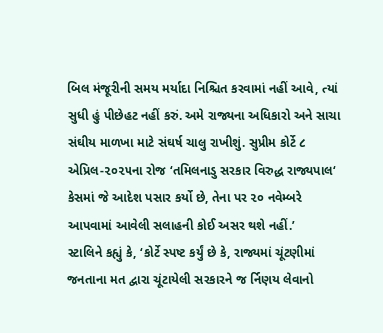બિલ મંજૂરીની સમય મર્યાદા નિશ્ચિત કરવામાં નહીં આવે, ત્યાં સુધી હું પીછેહટ નહીં કરું. અમે રાજ્યના અધિકારો અને સાચા સંઘીય માળખા માટે સંઘર્ષ ચાલુ રાખીશું. સુપ્રીમ કોર્ટે ૮ એપ્રિલ-૨૦૨૫ના રોજ ‘તમિલનાડુ સરકાર વિરુદ્ધ રાજ્યપાલ‘ કેસમાં જે આદેશ પસાર કર્યો છે, તેના પર ૨૦ નવેમ્બરે આપવામાં આવેલી સલાહની કોઈ અસર થશે નહીં.’
સ્ટાલિને કહ્યું કે, ‘કોર્ટે સ્પષ્ટ કર્યું છે કે, રાજ્યમાં ચૂંટણીમાં જનતાના મત દ્વારા ચૂંટાયેલી સરકારને જ ર્નિણય લેવાનો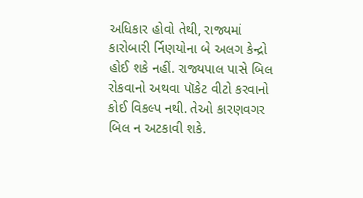અધિકાર હોવો તેથી, રાજ્યમાં કારોબારી ર્નિણયોના બે અલગ કેન્દ્રો હોઈ શકે નહીં. રાજ્યપાલ પાસે બિલ રોકવાનો અથવા પૉકેટ વીટો કરવાનો કોઈ વિકલ્પ નથી. તેઓ કારણવગર બિલ ન અટકાવી શકે.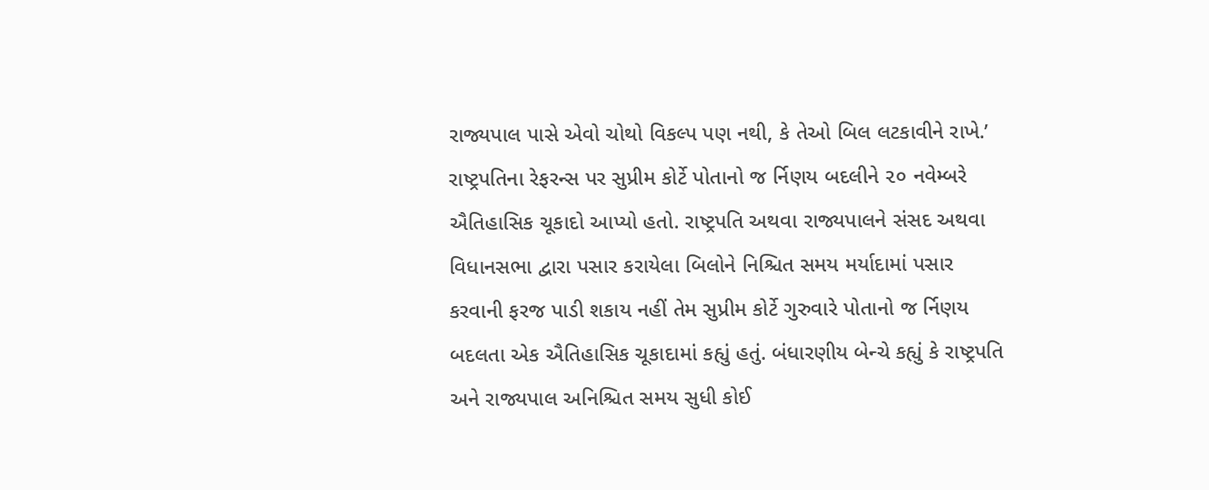રાજ્યપાલ પાસે એવો ચોથો વિકલ્પ પણ નથી, કે તેઓ બિલ લટકાવીને રાખે.’
રાષ્ટ્રપતિના રેફરન્સ પર સુપ્રીમ કોર્ટે પોતાનો જ ર્નિણય બદલીને ૨૦ નવેમ્બરે ઐતિહાસિક ચૂકાદો આપ્યો હતો. રાષ્ટ્રપતિ અથવા રાજ્યપાલને સંસદ અથવા વિધાનસભા દ્વારા પસાર કરાયેલા બિલોને નિશ્ચિત સમય મર્યાદામાં પસાર કરવાની ફરજ પાડી શકાય નહીં તેમ સુપ્રીમ કોર્ટે ગુરુવારે પોતાનો જ ર્નિણય બદલતા એક ઐતિહાસિક ચૂકાદામાં કહ્યું હતું. બંધારણીય બેન્ચે કહ્યું કે રાષ્ટ્રપતિ અને રાજ્યપાલ અનિશ્ચિત સમય સુધી કોઈ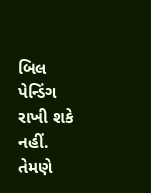બિલ પેન્ડિંગ રાખી શકે નહીં. તેમણે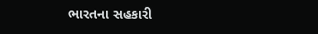ભારતના સહકારી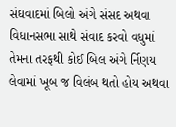સંઘવાદમાં બિલો અંગે સંસદ અથવા વિધાનસભા સાથે સંવાદ કરવો વધુમાં તેમના તરફથી કોઈ બિલ અંગે ર્નિણય લેવામાં ખૂબ જ વિલંબ થતો હોય અથવા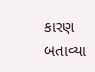કારણ બતાવ્યા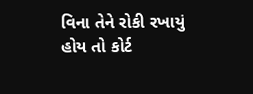વિના તેને રોકી રખાયું હોય તો કોર્ટ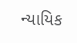ન્યાયિક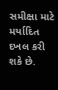સમીક્ષા માટે મર્યાદિત દખલ કરી શકે છે.